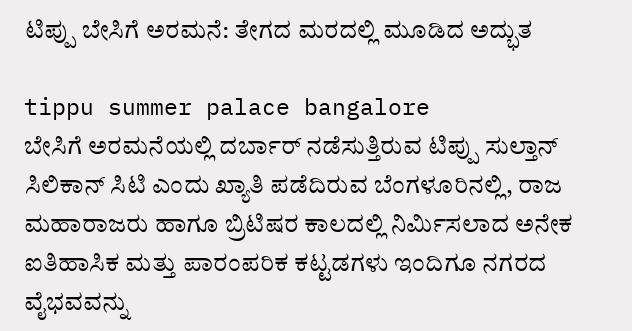ಟಿಪ್ಪು ಬೇಸಿಗೆ ಅರಮನೆ: ತೇಗದ ಮರದಲ್ಲಿ ಮೂಡಿದ ಅದ್ಭುತ

tippu summer palace bangalore
ಬೇಸಿಗೆ ಅರಮನೆಯಲ್ಲಿ ದರ್ಬಾರ್ ನಡೆಸುತ್ತಿರುವ ಟಿಪ್ಪು ಸುಲ್ತಾನ್
ಸಿಲಿಕಾನ್ ಸಿಟಿ ಎಂದು ಖ್ಯಾತಿ ಪಡೆದಿರುವ ಬೆಂಗಳೂರಿನಲ್ಲಿ, ರಾಜ ಮಹಾರಾಜರು ಹಾಗೂ ಬ್ರಿಟಿಷರ ಕಾಲದಲ್ಲಿ ನಿರ್ಮಿಸಲಾದ ಅನೇಕ ಐತಿಹಾಸಿಕ ಮತ್ತು ಪಾರಂಪರಿಕ ಕಟ್ಟಡಗಳು ಇಂದಿಗೂ ನಗರದ ವೈಭವವನ್ನು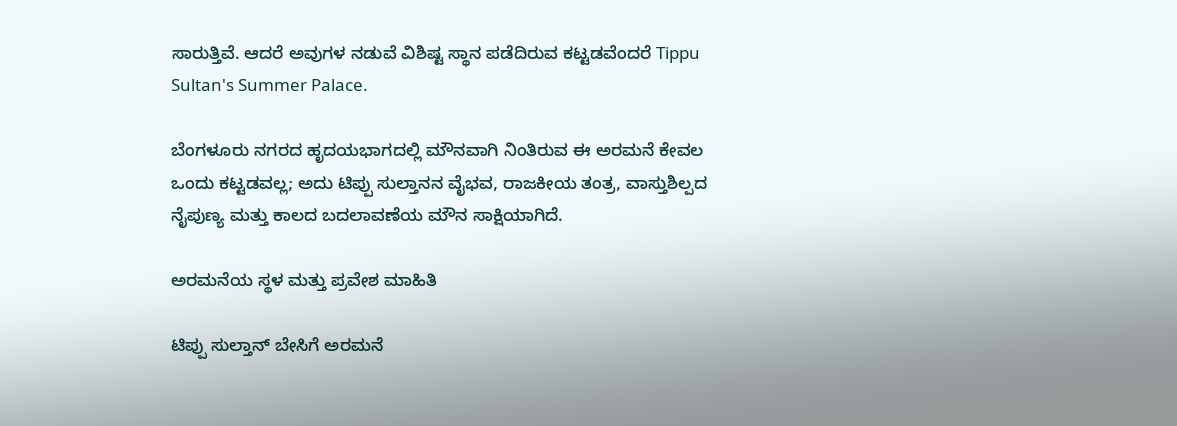ಸಾರುತ್ತಿವೆ. ಆದರೆ ಅವುಗಳ ನಡುವೆ ವಿಶಿಷ್ಟ ಸ್ಥಾನ ಪಡೆದಿರುವ ಕಟ್ಟಡವೆಂದರೆ Tippu Sultan's Summer Palace.

ಬೆಂಗಳೂರು ನಗರದ ಹೃದಯಭಾಗದಲ್ಲಿ ಮೌನವಾಗಿ ನಿಂತಿರುವ ಈ ಅರಮನೆ ಕೇವಲ ಒಂದು ಕಟ್ಟಡವಲ್ಲ; ಅದು ಟಿಪ್ಪು ಸುಲ್ತಾನನ ವೈಭವ, ರಾಜಕೀಯ ತಂತ್ರ, ವಾಸ್ತುಶಿಲ್ಪದ ನೈಪುಣ್ಯ ಮತ್ತು ಕಾಲದ ಬದಲಾವಣೆಯ ಮೌನ ಸಾಕ್ಷಿಯಾಗಿದೆ.

ಅರಮನೆಯ ಸ್ಥಳ ಮತ್ತು ಪ್ರವೇಶ ಮಾಹಿತಿ

ಟಿಪ್ಪು ಸುಲ್ತಾನ್ ಬೇಸಿಗೆ ಅರಮನೆ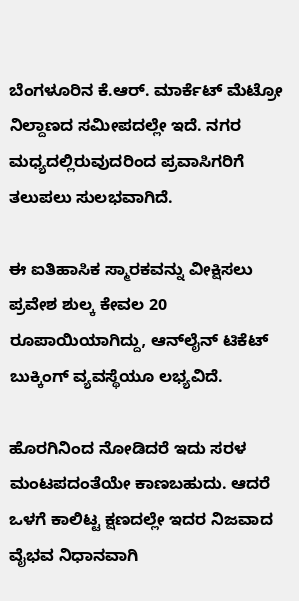ಬೆಂಗಳೂರಿನ ಕೆ.ಆರ್. ಮಾರ್ಕೆಟ್ ಮೆಟ್ರೋ ನಿಲ್ದಾಣದ ಸಮೀಪದಲ್ಲೇ ಇದೆ. ನಗರ ಮಧ್ಯದಲ್ಲಿರುವುದರಿಂದ ಪ್ರವಾಸಿಗರಿಗೆ ತಲುಪಲು ಸುಲಭವಾಗಿದೆ.

ಈ ಐತಿಹಾಸಿಕ ಸ್ಮಾರಕವನ್ನು ವೀಕ್ಷಿಸಲು ಪ್ರವೇಶ ಶುಲ್ಕ ಕೇವಲ 20 ರೂಪಾಯಿಯಾಗಿದ್ದು, ಆನ್‌ಲೈನ್ ಟಿಕೆಟ್ ಬುಕ್ಕಿಂಗ್ ವ್ಯವಸ್ಥೆಯೂ ಲಭ್ಯವಿದೆ.

ಹೊರಗಿನಿಂದ ನೋಡಿದರೆ ಇದು ಸರಳ ಮಂಟಪದಂತೆಯೇ ಕಾಣಬಹುದು. ಆದರೆ ಒಳಗೆ ಕಾಲಿಟ್ಟ ಕ್ಷಣದಲ್ಲೇ ಇದರ ನಿಜವಾದ ವೈಭವ ನಿಧಾನವಾಗಿ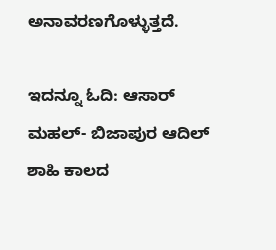ಅನಾವರಣಗೊಳ್ಳುತ್ತದೆ.

ಇದನ್ನೂ ಓದಿ: ಆಸಾರ್ ಮಹಲ್- ಬಿಜಾಪುರ ಆದಿಲ್ ಶಾಹಿ ಕಾಲದ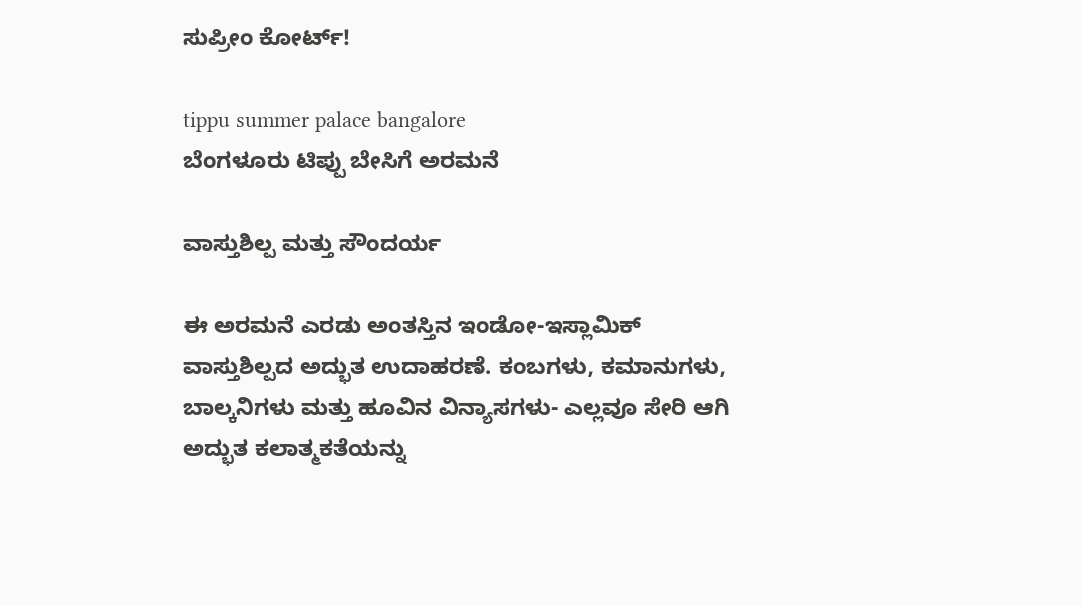ಸುಪ್ರೀಂ ಕೋರ್ಟ್!

tippu summer palace bangalore
ಬೆಂಗಳೂರು ಟಿಪ್ಪು ಬೇಸಿಗೆ ಅರಮನೆ

ವಾಸ್ತುಶಿಲ್ಪ ಮತ್ತು ಸೌಂದರ್ಯ

ಈ ಅರಮನೆ ಎರಡು ಅಂತಸ್ತಿನ ಇಂಡೋ-ಇಸ್ಲಾಮಿಕ್ ವಾಸ್ತುಶಿಲ್ಪದ ಅದ್ಭುತ ಉದಾಹರಣೆ. ಕಂಬಗಳು, ಕಮಾನುಗಳು, ಬಾಲ್ಕನಿಗಳು ಮತ್ತು ಹೂವಿನ ವಿನ್ಯಾಸಗಳು- ಎಲ್ಲವೂ ಸೇರಿ ಆಗಿ ಅದ್ಭುತ ಕಲಾತ್ಮಕತೆಯನ್ನು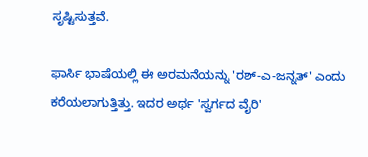ಸೃಷ್ಟಿಸುತ್ತವೆ.

ಫಾರ್ಸಿ ಭಾಷೆಯಲ್ಲಿ ಈ ಅರಮನೆಯನ್ನು 'ರಶ್-ಎ-ಜನ್ನತ್' ಎಂದು ಕರೆಯಲಾಗುತ್ತಿತ್ತು. ಇದರ ಅರ್ಥ 'ಸ್ವರ್ಗದ ವೈರಿ'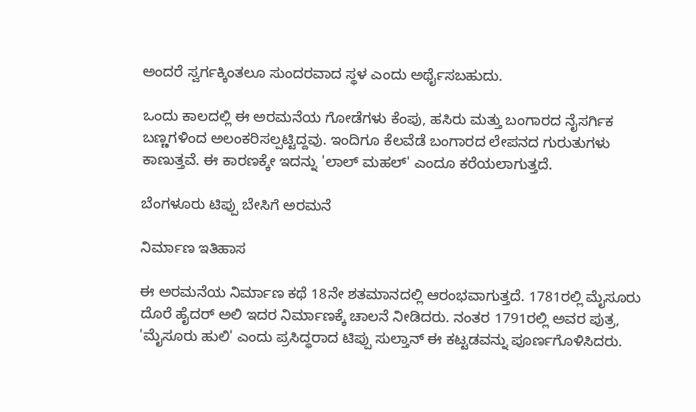ಅಂದರೆ ಸ್ವರ್ಗಕ್ಕಿಂತಲೂ ಸುಂದರವಾದ ಸ್ಥಳ ಎಂದು ಅರ್ಥೈಸಬಹುದು.

ಒಂದು ಕಾಲದಲ್ಲಿ ಈ ಅರಮನೆಯ ಗೋಡೆಗಳು ಕೆಂಪು, ಹಸಿರು ಮತ್ತು ಬಂಗಾರದ ನೈಸರ್ಗಿಕ ಬಣ್ಣಗಳಿಂದ ಅಲಂಕರಿಸಲ್ಪಟ್ಟಿದ್ದವು. ಇಂದಿಗೂ ಕೆಲವೆಡೆ ಬಂಗಾರದ ಲೇಪನದ ಗುರುತುಗಳು ಕಾಣುತ್ತವೆ. ಈ ಕಾರಣಕ್ಕೇ ಇದನ್ನು 'ಲಾಲ್ ಮಹಲ್' ಎಂದೂ ಕರೆಯಲಾಗುತ್ತದೆ.

ಬೆಂಗಳೂರು ಟಿಪ್ಪು ಬೇಸಿಗೆ ಅರಮನೆ

ನಿರ್ಮಾಣ ಇತಿಹಾಸ

ಈ ಅರಮನೆಯ ನಿರ್ಮಾಣ ಕಥೆ 18ನೇ ಶತಮಾನದಲ್ಲಿ ಆರಂಭವಾಗುತ್ತದೆ. 1781ರಲ್ಲಿ ಮೈಸೂರು ದೊರೆ ಹೈದರ್ ಅಲಿ ಇದರ ನಿರ್ಮಾಣಕ್ಕೆ ಚಾಲನೆ ನೀಡಿದರು. ನಂತರ 1791ರಲ್ಲಿ ಅವರ ಪುತ್ರ, 'ಮೈಸೂರು ಹುಲಿ' ಎಂದು ಪ್ರಸಿದ್ಧರಾದ ಟಿಪ್ಪು ಸುಲ್ತಾನ್ ಈ ಕಟ್ಟಡವನ್ನು ಪೂರ್ಣಗೊಳಿಸಿದರು.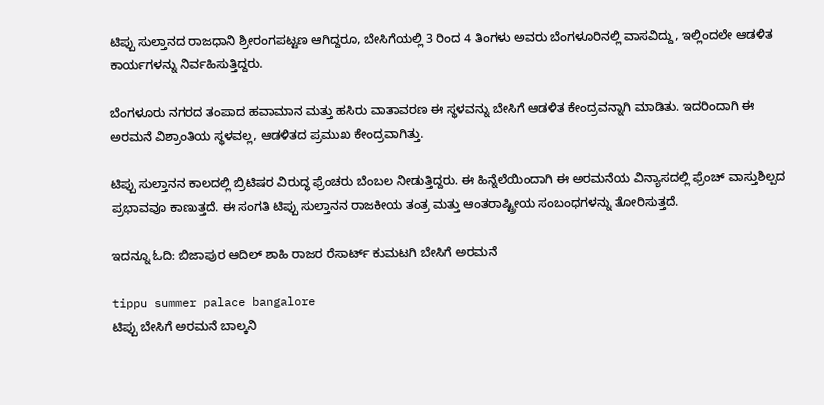ಟಿಪ್ಪು ಸುಲ್ತಾನದ ರಾಜಧಾನಿ ಶ್ರೀರಂಗಪಟ್ಟಣ ಆಗಿದ್ದರೂ, ಬೇಸಿಗೆಯಲ್ಲಿ 3 ರಿಂದ 4 ತಿಂಗಳು ಅವರು ಬೆಂಗಳೂರಿನಲ್ಲಿ ವಾಸವಿದ್ದು, ಇಲ್ಲಿಂದಲೇ ಆಡಳಿತ ಕಾರ್ಯಗಳನ್ನು ನಿರ್ವಹಿಸುತ್ತಿದ್ದರು.

ಬೆಂಗಳೂರು ನಗರದ ತಂಪಾದ ಹವಾಮಾನ ಮತ್ತು ಹಸಿರು ವಾತಾವರಣ ಈ ಸ್ಥಳವನ್ನು ಬೇಸಿಗೆ ಆಡಳಿತ ಕೇಂದ್ರವನ್ನಾಗಿ ಮಾಡಿತು. ಇದರಿಂದಾಗಿ ಈ ಅರಮನೆ ವಿಶ್ರಾಂತಿಯ ಸ್ಥಳವಲ್ಲ, ಆಡಳಿತದ ಪ್ರಮುಖ ಕೇಂದ್ರವಾಗಿತ್ತು.

ಟಿಪ್ಪು ಸುಲ್ತಾನನ ಕಾಲದಲ್ಲಿ ಬ್ರಿಟಿಷರ ವಿರುದ್ಧ ಫ್ರೆಂಚರು ಬೆಂಬಲ ನೀಡುತ್ತಿದ್ದರು. ಈ ಹಿನ್ನೆಲೆಯಿಂದಾಗಿ ಈ ಅರಮನೆಯ ವಿನ್ಯಾಸದಲ್ಲಿ ಫ್ರೆಂಚ್ ವಾಸ್ತುಶಿಲ್ಪದ ಪ್ರಭಾವವೂ ಕಾಣುತ್ತದೆ. ಈ ಸಂಗತಿ ಟಿಪ್ಪು ಸುಲ್ತಾನನ ರಾಜಕೀಯ ತಂತ್ರ ಮತ್ತು ಆಂತರಾಷ್ಟ್ರೀಯ ಸಂಬಂಧಗಳನ್ನು ತೋರಿಸುತ್ತದೆ.

ಇದನ್ನೂ ಓದಿ: ಬಿಜಾಪುರ ಆದಿಲ್ ಶಾಹಿ ರಾಜರ ರೆಸಾರ್ಟ್ ಕುಮಟಗಿ ಬೇಸಿಗೆ ಅರಮನೆ

tippu summer palace bangalore
ಟಿಪ್ಪು ಬೇಸಿಗೆ ಅರಮನೆ ಬಾಲ್ಕನಿ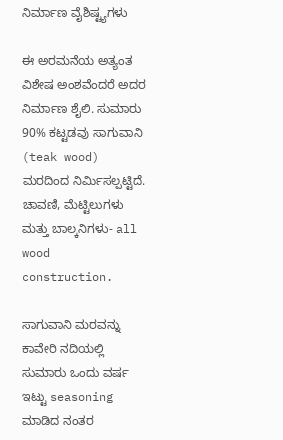ನಿರ್ಮಾಣ ವೈಶಿಷ್ಟ್ಯಗಳು

ಈ ಅರಮನೆಯ ಅತ್ಯಂತ ವಿಶೇಷ ಅಂಶವೆಂದರೆ ಅದರ ನಿರ್ಮಾಣ ಶೈಲಿ. ಸುಮಾರು 90% ಕಟ್ಟಡವು ಸಾಗುವಾನಿ (teak wood) ಮರದಿಂದ ನಿರ್ಮಿಸಲ್ಪಟ್ಟಿದೆ. ಚಾವಣಿ, ಮೆಟ್ಟಿಲುಗಳು ಮತ್ತು ಬಾಲ್ಕನಿಗಳು- all wood construction.

ಸಾಗುವಾನಿ ಮರವನ್ನು ಕಾವೇರಿ ನದಿಯಲ್ಲಿ ಸುಮಾರು ಒಂದು ವರ್ಷ ಇಟ್ಟು seasoning ಮಾಡಿದ ನಂತರ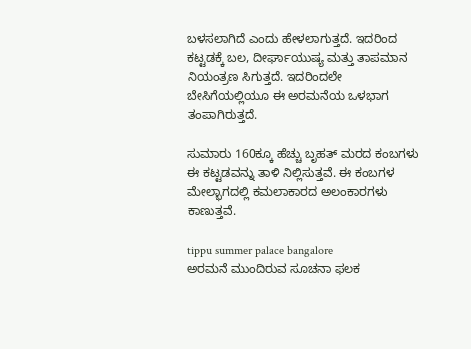ಬಳಸಲಾಗಿದೆ ಎಂದು ಹೇಳಲಾಗುತ್ತದೆ. ಇದರಿಂದ ಕಟ್ಟಡಕ್ಕೆ ಬಲ, ದೀರ್ಘಾಯುಷ್ಯ ಮತ್ತು ತಾಪಮಾನ ನಿಯಂತ್ರಣ ಸಿಗುತ್ತದೆ. ಇದರಿಂದಲೇ ಬೇಸಿಗೆಯಲ್ಲಿಯೂ ಈ ಅರಮನೆಯ ಒಳಭಾಗ ತಂಪಾಗಿರುತ್ತದೆ.

ಸುಮಾರು 160ಕ್ಕೂ ಹೆಚ್ಚು ಬೃಹತ್ ಮರದ ಕಂಬಗಳು ಈ ಕಟ್ಟಡವನ್ನು ತಾಳಿ ನಿಲ್ಲಿಸುತ್ತವೆ. ಈ ಕಂಬಗಳ ಮೇಲ್ಭಾಗದಲ್ಲಿ ಕಮಲಾಕಾರದ ಅಲಂಕಾರಗಳು ಕಾಣುತ್ತವೆ.

tippu summer palace bangalore
ಅರಮನೆ ಮುಂದಿರುವ ಸೂಚನಾ ಫಲಕ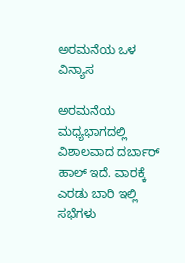ಅರಮನೆಯ ಒಳ ವಿನ್ಯಾಸ

ಅರಮನೆಯ ಮಧ್ಯಭಾಗದಲ್ಲಿ ವಿಶಾಲವಾದ ದರ್ಬಾರ್ ಹಾಲ್ ಇದೆ. ವಾರಕ್ಕೆ ಎರಡು ಬಾರಿ ಇಲ್ಲಿ ಸಭೆಗಳು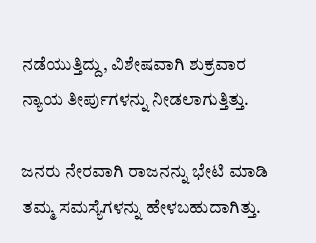ನಡೆಯುತ್ತಿದ್ದು, ವಿಶೇಷವಾಗಿ ಶುಕ್ರವಾರ ನ್ಯಾಯ ತೀರ್ಪುಗಳನ್ನು ನೀಡಲಾಗುತ್ತಿತ್ತು.

ಜನರು ನೇರವಾಗಿ ರಾಜನನ್ನು ಭೇಟಿ ಮಾಡಿ ತಮ್ಮ ಸಮಸ್ಯೆಗಳನ್ನು ಹೇಳಬಹುದಾಗಿತ್ತು.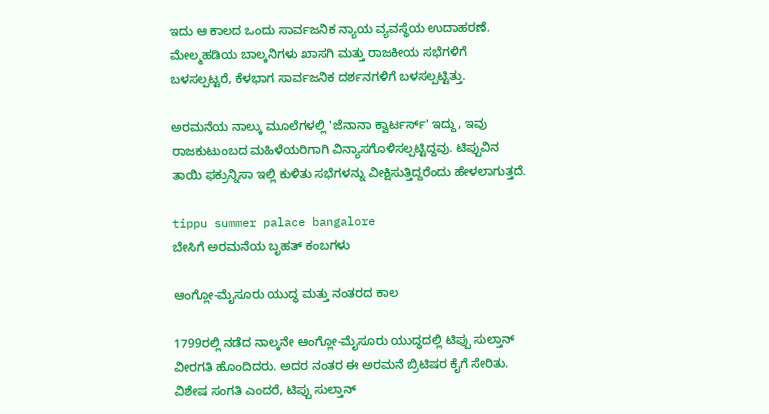ಇದು ಆ ಕಾಲದ ಒಂದು ಸಾರ್ವಜನಿಕ ನ್ಯಾಯ ವ್ಯವಸ್ಥೆಯ ಉದಾಹರಣೆ. ಮೇಲ್ಮಹಡಿಯ ಬಾಲ್ಕನಿಗಳು ಖಾಸಗಿ ಮತ್ತು ರಾಜಕೀಯ ಸಭೆಗಳಿಗೆ ಬಳಸಲ್ಪಟ್ಟರೆ, ಕೆಳಭಾಗ ಸಾರ್ವಜನಿಕ ದರ್ಶನಗಳಿಗೆ ಬಳಸಲ್ಪಟ್ಟಿತ್ತು.

ಅರಮನೆಯ ನಾಲ್ಕು ಮೂಲೆಗಳಲ್ಲಿ 'ಜೆನಾನಾ ಕ್ವಾರ್ಟರ್ಸ್' ಇದ್ದು, ಇವು ರಾಜಕುಟುಂಬದ ಮಹಿಳೆಯರಿಗಾಗಿ ವಿನ್ಯಾಸಗೊಳಿಸಲ್ಪಟ್ಟಿದ್ದವು. ಟಿಪ್ಪುವಿನ ತಾಯಿ ಫಕ್ರುನ್ನಿಸಾ ಇಲ್ಲಿ ಕುಳಿತು ಸಭೆಗಳನ್ನು ವೀಕ್ಷಿಸುತ್ತಿದ್ದರೆಂದು ಹೇಳಲಾಗುತ್ತದೆ.

tippu summer palace bangalore
ಬೇಸಿಗೆ ಅರಮನೆಯ ಬೃಹತ್ ಕಂಬಗಳು

ಆಂಗ್ಲೋ-ಮೈಸೂರು ಯುದ್ಧ ಮತ್ತು ನಂತರದ ಕಾಲ

1799ರಲ್ಲಿ ನಡೆದ ನಾಲ್ಕನೇ ಆಂಗ್ಲೋ-ಮೈಸೂರು ಯುದ್ಧದಲ್ಲಿ ಟಿಪ್ಪು ಸುಲ್ತಾನ್ ವೀರಗತಿ ಹೊಂದಿದರು. ಅದರ ನಂತರ ಈ ಅರಮನೆ ಬ್ರಿಟಿಷರ ಕೈಗೆ ಸೇರಿತು. ವಿಶೇಷ ಸಂಗತಿ ಎಂದರೆ, ಟಿಪ್ಪು ಸುಲ್ತಾನ್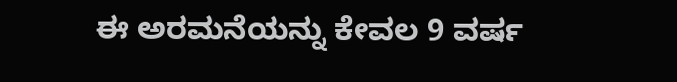ಈ ಅರಮನೆಯನ್ನು ಕೇವಲ 9 ವರ್ಷ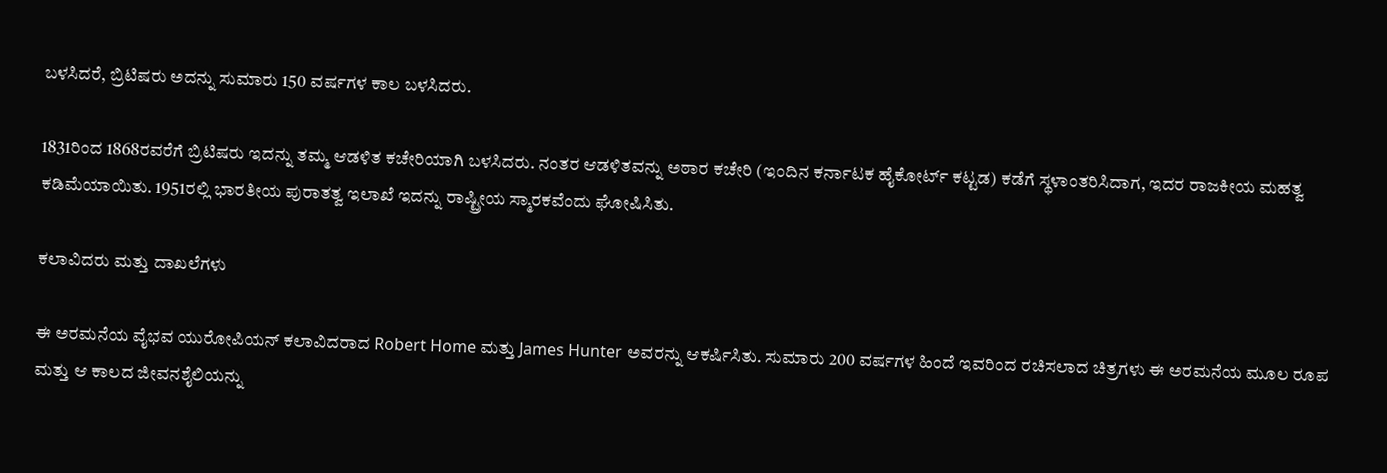ಬಳಸಿದರೆ, ಬ್ರಿಟಿಷರು ಅದನ್ನು ಸುಮಾರು 150 ವರ್ಷಗಳ ಕಾಲ ಬಳಸಿದರು.

1831ರಿಂದ 1868ರವರೆಗೆ ಬ್ರಿಟಿಷರು ಇದನ್ನು ತಮ್ಮ ಆಡಳಿತ ಕಚೇರಿಯಾಗಿ ಬಳಸಿದರು. ನಂತರ ಆಡಳಿತವನ್ನು ಅಠಾರ ಕಚೇರಿ (ಇಂದಿನ ಕರ್ನಾಟಕ ಹೈಕೋರ್ಟ್ ಕಟ್ಟಡ) ಕಡೆಗೆ ಸ್ಥಳಾಂತರಿಸಿದಾಗ, ಇದರ ರಾಜಕೀಯ ಮಹತ್ವ ಕಡಿಮೆಯಾಯಿತು. 1951ರಲ್ಲಿ ಭಾರತೀಯ ಪುರಾತತ್ವ ಇಲಾಖೆ ಇದನ್ನು ರಾಷ್ಟ್ರೀಯ ಸ್ಮಾರಕವೆಂದು ಘೋಷಿಸಿತು.

ಕಲಾವಿದರು ಮತ್ತು ದಾಖಲೆಗಳು

ಈ ಅರಮನೆಯ ವೈಭವ ಯುರೋಪಿಯನ್ ಕಲಾವಿದರಾದ Robert Home ಮತ್ತು James Hunter ಅವರನ್ನು ಆಕರ್ಷಿಸಿತು. ಸುಮಾರು 200 ವರ್ಷಗಳ ಹಿಂದೆ ಇವರಿಂದ ರಚಿಸಲಾದ ಚಿತ್ರಗಳು ಈ ಅರಮನೆಯ ಮೂಲ ರೂಪ ಮತ್ತು ಆ ಕಾಲದ ಜೀವನಶೈಲಿಯನ್ನು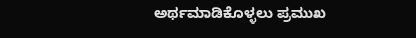ಅರ್ಥಮಾಡಿಕೊಳ್ಳಲು ಪ್ರಮುಖ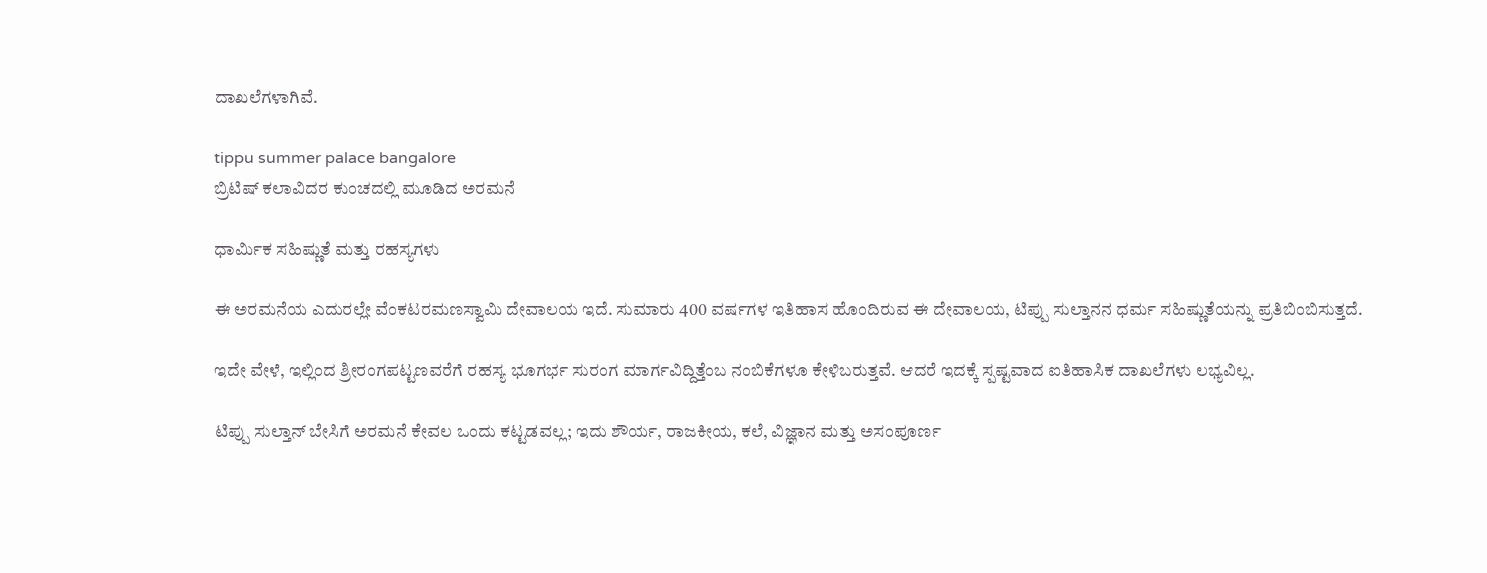ದಾಖಲೆಗಳಾಗಿವೆ.

tippu summer palace bangalore
ಬ್ರಿಟಿಷ್ ಕಲಾವಿದರ ಕುಂಚದಲ್ಲಿ ಮೂಡಿದ ಅರಮನೆ

ಧಾರ್ಮಿಕ ಸಹಿಷ್ಣುತೆ ಮತ್ತು ರಹಸ್ಯಗಳು

ಈ ಅರಮನೆಯ ಎದುರಲ್ಲೇ ವೆಂಕಟರಮಣಸ್ವಾಮಿ ದೇವಾಲಯ ಇದೆ. ಸುಮಾರು 400 ವರ್ಷಗಳ ಇತಿಹಾಸ ಹೊಂದಿರುವ ಈ ದೇವಾಲಯ, ಟಿಪ್ಪು ಸುಲ್ತಾನನ ಧರ್ಮ ಸಹಿಷ್ಣುತೆಯನ್ನು ಪ್ರತಿಬಿಂಬಿಸುತ್ತದೆ.

ಇದೇ ವೇಳೆ, ಇಲ್ಲಿಂದ ಶ್ರೀರಂಗಪಟ್ಟಣವರೆಗೆ ರಹಸ್ಯ ಭೂಗರ್ಭ ಸುರಂಗ ಮಾರ್ಗವಿದ್ದಿತ್ತೆಂಬ ನಂಬಿಕೆಗಳೂ ಕೇಳಿಬರುತ್ತವೆ. ಆದರೆ ಇದಕ್ಕೆ ಸ್ಪಷ್ಟವಾದ ಐತಿಹಾಸಿಕ ದಾಖಲೆಗಳು ಲಭ್ಯವಿಲ್ಲ.

ಟಿಪ್ಪು ಸುಲ್ತಾನ್ ಬೇಸಿಗೆ ಅರಮನೆ ಕೇವಲ ಒಂದು ಕಟ್ಟಡವಲ್ಲ; ಇದು ಶೌರ್ಯ, ರಾಜಕೀಯ, ಕಲೆ, ವಿಜ್ಞಾನ ಮತ್ತು ಅಸಂಪೂರ್ಣ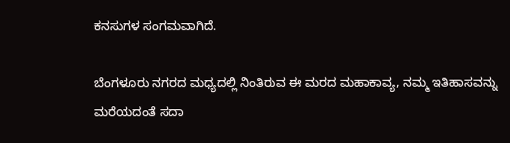ಕನಸುಗಳ ಸಂಗಮವಾಗಿದೆ.

ಬೆಂಗಳೂರು ನಗರದ ಮಧ್ಯದಲ್ಲಿ ನಿಂತಿರುವ ಈ ಮರದ ಮಹಾಕಾವ್ಯ, ನಮ್ಮ ಇತಿಹಾಸವನ್ನು ಮರೆಯದಂತೆ ಸದಾ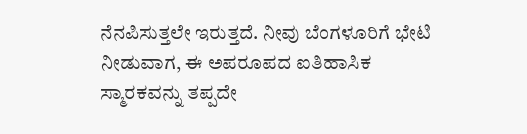ನೆನಪಿಸುತ್ತಲೇ ಇರುತ್ತದೆ. ನೀವು ಬೆಂಗಳೂರಿಗೆ ಭೇಟಿ ನೀಡುವಾಗ, ಈ ಅಪರೂಪದ ಐತಿಹಾಸಿಕ ಸ್ಮಾರಕವನ್ನು ತಪ್ಪದೇ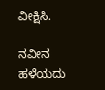ವೀಕ್ಷಿಸಿ.

ನವೀನ ಹಳೆಯದು